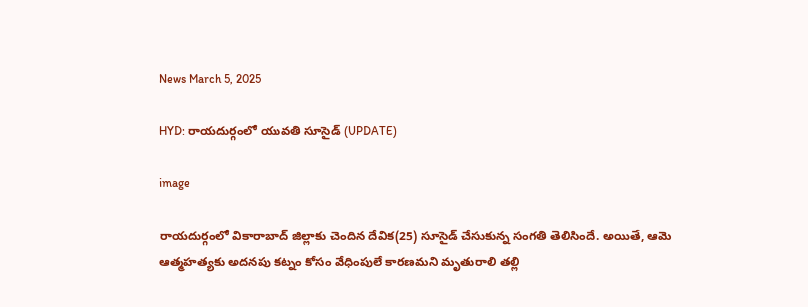News March 5, 2025

HYD: రాయదుర్గంలో యువతి సూసైడ్ (UPDATE)

image

రాయదుర్గంలో వికారాబాద్ జిల్లాకు చెందిన దేవిక(25) సూసైడ్ చేసుకున్న సంగతి తెలిసిందే. అయితే, ఆమె ఆత్మహత్యకు అదనపు కట్నం కోసం వేధింపులే కారణమని మృతురాలి తల్లి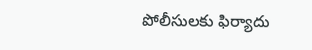పోలీసులకు ఫిర్యాదు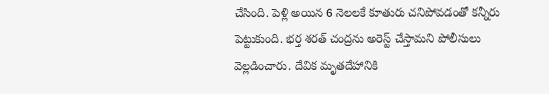చేసింది. పెళ్లి అయిన 6 నెలలకే కూతురు చనిపోవడంతో కన్నీరు పెట్టుకుంది. భర్త శరత్ చంద్రను అరెస్ట్ చేస్తామని పోలీసులు వెల్లడించారు. దేవిక మృతదేహానికి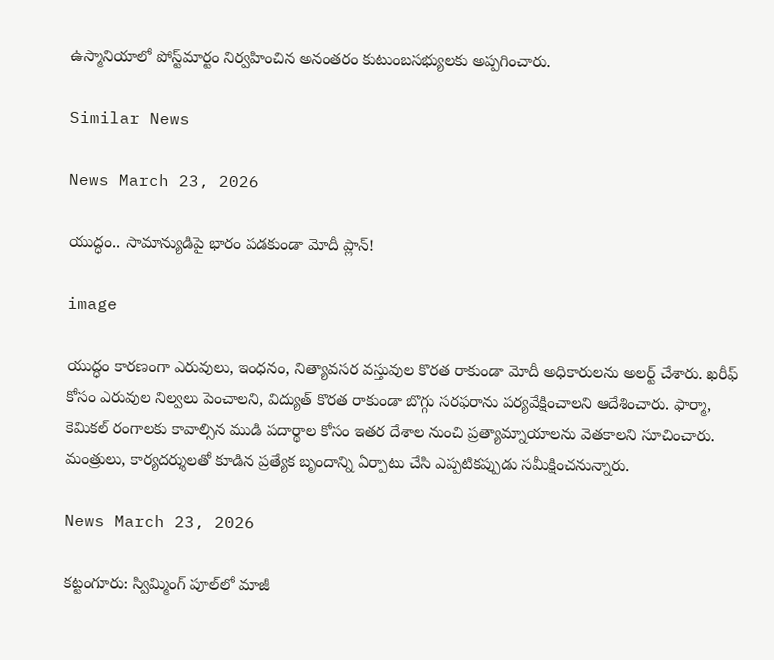ఉస్మానియాలో పోస్ట్‌మార్టం నిర్వహించిన అనంతరం కుటుంబసభ్యులకు అప్పగించారు.

Similar News

News March 23, 2026

యుద్ధం.. సామాన్యుడిపై భారం పడకుండా మోదీ ప్లాన్!

image

యుద్ధం కారణంగా ఎరువులు, ఇంధనం, నిత్యావసర వస్తువుల కొరత రాకుండా మోదీ అధికారులను అలర్ట్ చేశారు. ఖరీఫ్ కోసం ఎరువుల నిల్వలు పెంచాలని, విద్యుత్ కొరత రాకుండా బొగ్గు సరఫరాను పర్యవేక్షించాలని ఆదేశించారు. ఫార్మా, కెమికల్ రంగాలకు కావాల్సిన ముడి పదార్థాల కోసం ఇతర దేశాల నుంచి ప్రత్యామ్నాయాలను వెతకాలని సూచించారు. మంత్రులు, కార్యదర్శులతో కూడిన ప్రత్యేక బృందాన్ని ఏర్పాటు చేసి ఎప్పటికప్పుడు సమీక్షించనున్నారు.

News March 23, 2026

కట్టంగూరు: స్విమ్మింగ్ పూల్‌లో మాజీ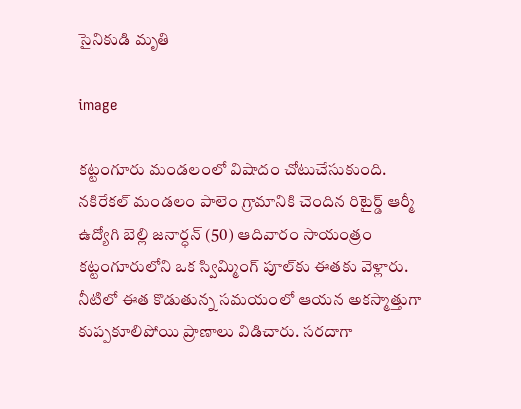సైనికుడి మృతి

image

కట్టంగూరు మండలంలో విషాదం చోటుచేసుకుంది. నకిరేకల్ మండలం పాలెం గ్రామానికి చెందిన రిటైర్డ్ ఆర్మీ ఉద్యోగి బెల్లి జనార్ధన్ (50) ఆదివారం సాయంత్రం కట్టంగూరులోని ఒక స్విమ్మింగ్ పూల్‌కు ఈతకు వెళ్లారు. నీటిలో ఈత కొడుతున్న సమయంలో ఆయన అకస్మాత్తుగా కుప్పకూలిపోయి ప్రాణాలు విడిచారు. సరదాగా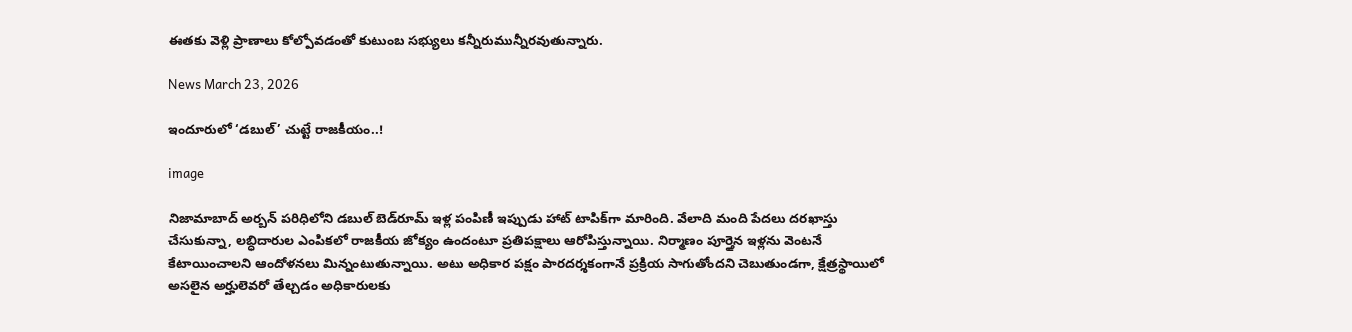ఈతకు వెళ్లి ప్రాణాలు కోల్పోవడంతో కుటుంబ సభ్యులు కన్నీరుమున్నీరవుతున్నారు.

News March 23, 2026

ఇందూరులో ‘డబుల్’ చుట్టే రాజకీయం..!

image

నిజామాబాద్ అర్బన్ పరిధిలోని డబుల్ బెడ్‌రూమ్ ఇళ్ల పంపిణీ ఇప్పుడు హాట్ టాపిక్‌గా మారింది. వేలాది మంది పేదలు దరఖాస్తు చేసుకున్నా, లబ్ధిదారుల ఎంపికలో రాజకీయ జోక్యం ఉందంటూ ప్రతిపక్షాలు ఆరోపిస్తున్నాయి. నిర్మాణం పూర్తైన ఇళ్లను వెంటనే కేటాయించాలని ఆందోళనలు మిన్నంటుతున్నాయి. అటు అధికార పక్షం పారదర్శకంగానే ప్రక్రియ సాగుతోందని చెబుతుండగా, క్షేత్రస్థాయిలో అసలైన అర్హులెవరో తేల్చడం అధికారులకు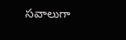సవాలుగా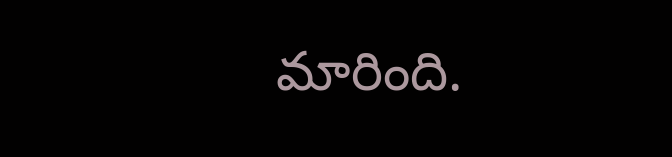మారింది.